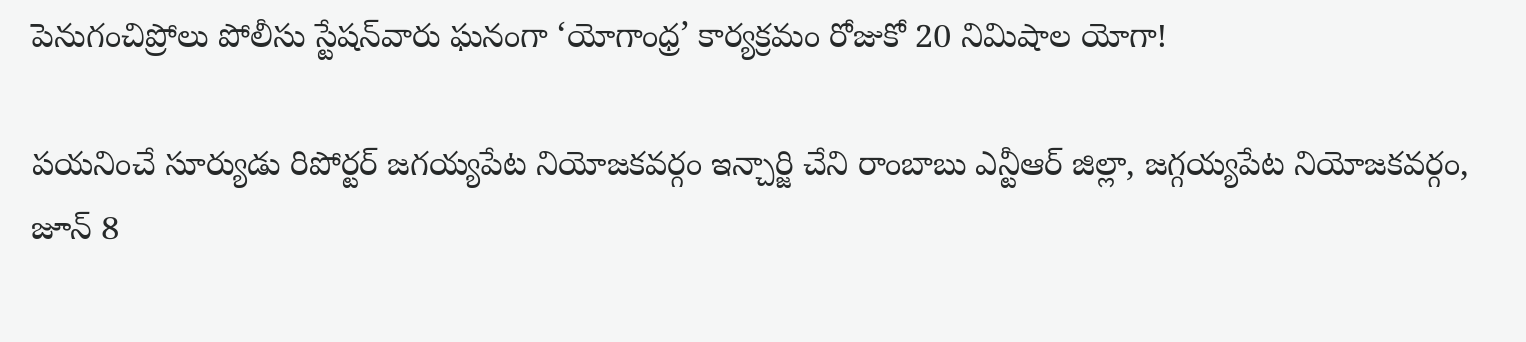పెనుగంచిప్రోలు పోలీసు స్టేషన్‌వారు ఘనంగా ‘యోగాంధ్ర’ కార్యక్రమం రోజుకో 20 నిమిషాల యోగా!

పయనించే సూర్యుడు రిపోర్టర్ జగయ్యపేట నియోజకవర్గం ఇన్చార్జి చేని రాంబాబు ఎన్టీఆర్ జిల్లా, జగ్గయ్యపేట నియోజకవర్గం, జూన్ 8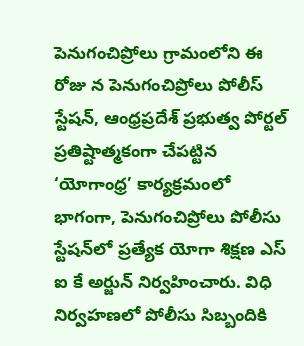పెనుగంచిప్రోలు గ్రామంలోని ఈ రోజు న పెనుగంచిప్రోలు పోలీస్ స్టేషన్, ఆంధ్రప్రదేశ్ ప్రభుత్వ పోర్టల్ ప్రతిష్టాత్మకంగా చేపట్టిన ‘యోగాంధ్ర’ కార్యక్రమంలో భాగంగా, పెనుగంచిప్రోలు పోలీసు స్టేషన్‌లో ప్రత్యేక యోగా శిక్షణ ఎస్ ఐ కే అర్జున్ నిర్వహించారు. విధి నిర్వహణలో పోలీసు సిబ్బందికి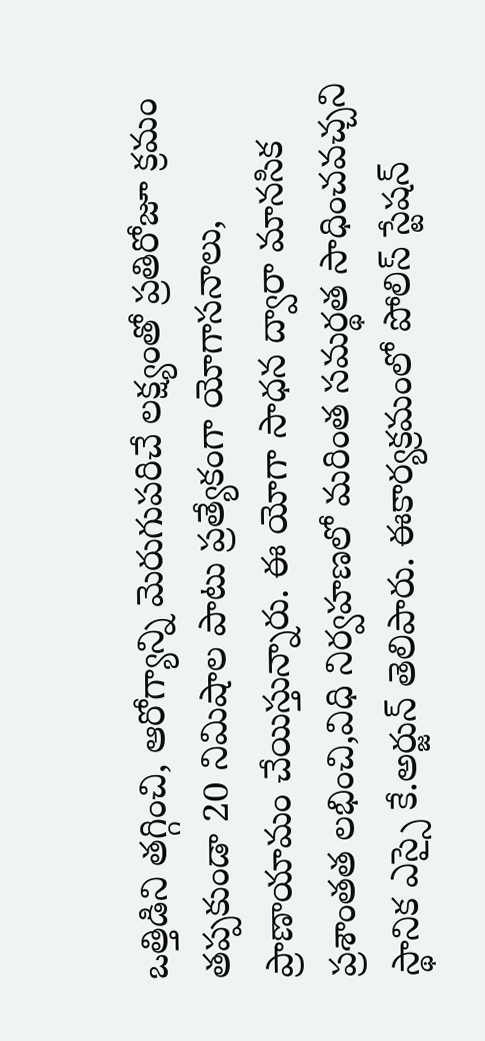ఒత్తిడిని తగ్గించి, ఆరోగ్యాన్ని మెరుగుపరిచే లక్ష్యంతో ప్రతిరోజూ క్రమం తప్పకుండా 20 నిమిషాల పాటు ప్రత్యేకంగా యోగాసనాలు, ప్రాణాయామం చేయిస్తున్నారు. ఈ యోగా సాధన ద్వారా మానసిక ప్రశాంతత లభించి,విధి నిర్వహణలో మరింత సమర్థత సాధించవచ్చని స్థానిక ఎస్సై కే.అర్జున్ తెలిపారు. ఈకార్యక్రమంలో పోలిస్ స్టేషన్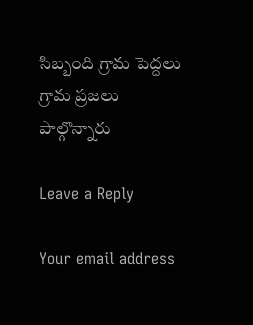సిబ్బంది గ్రామ పెద్దలు గ్రామ ప్రజలు పాల్గొన్నారు

Leave a Reply

Your email address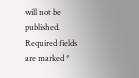will not be published. Required fields are marked *